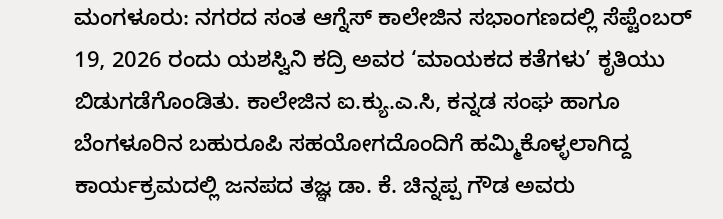ಮಂಗಳೂರು: ನಗರದ ಸಂತ ಆಗ್ನೆಸ್ ಕಾಲೇಜಿನ ಸಭಾಂಗಣದಲ್ಲಿ ಸೆಪ್ಟೆಂಬರ್ 19, 2026 ರಂದು ಯಶಸ್ವಿನಿ ಕದ್ರಿ ಅವರ ‘ಮಾಯಕದ ಕತೆಗಳು’ ಕೃತಿಯು ಬಿಡುಗಡೆಗೊಂಡಿತು. ಕಾಲೇಜಿನ ಐ.ಕ್ಯು.ಎ.ಸಿ, ಕನ್ನಡ ಸಂಘ ಹಾಗೂ ಬೆಂಗಳೂರಿನ ಬಹುರೂಪಿ ಸಹಯೋಗದೊಂದಿಗೆ ಹಮ್ಮಿಕೊಳ್ಳಲಾಗಿದ್ದ ಕಾರ್ಯಕ್ರಮದಲ್ಲಿ ಜನಪದ ತಜ್ಞ ಡಾ. ಕೆ. ಚಿನ್ನಪ್ಪ ಗೌಡ ಅವರು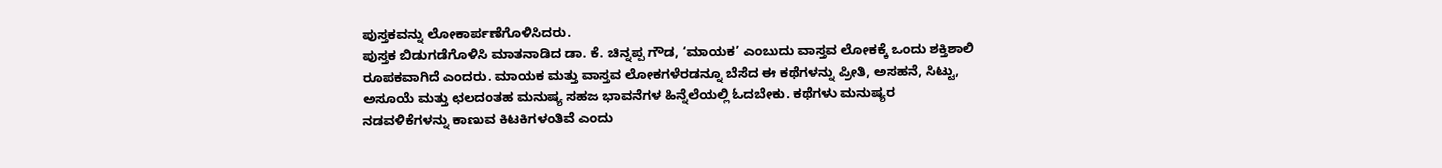ಪುಸ್ತಕವನ್ನು ಲೋಕಾರ್ಪಣೆಗೊಳಿಸಿದರು.
ಪುಸ್ತಕ ಬಿಡುಗಡೆಗೊಳಿಸಿ ಮಾತನಾಡಿದ ಡಾ. ಕೆ. ಚಿನ್ನಪ್ಪ ಗೌಡ, ‘ಮಾಯಕ’ ಎಂಬುದು ವಾಸ್ತವ ಲೋಕಕ್ಕೆ ಒಂದು ಶಕ್ತಿಶಾಲಿ ರೂಪಕವಾಗಿದೆ ಎಂದರು. ಮಾಯಕ ಮತ್ತು ವಾಸ್ತವ ಲೋಕಗಳೆರಡನ್ನೂ ಬೆಸೆದ ಈ ಕಥೆಗಳನ್ನು ಪ್ರೀತಿ, ಅಸಹನೆ, ಸಿಟ್ಟು, ಅಸೂಯೆ ಮತ್ತು ಛಲದಂತಹ ಮನುಷ್ಯ ಸಹಜ ಭಾವನೆಗಳ ಹಿನ್ನೆಲೆಯಲ್ಲಿ ಓದಬೇಕು. ಕಥೆಗಳು ಮನುಷ್ಯರ ನಡವಳಿಕೆಗಳನ್ನು ಕಾಣುವ ಕಿಟಕಿಗಳಂತಿವೆ ಎಂದು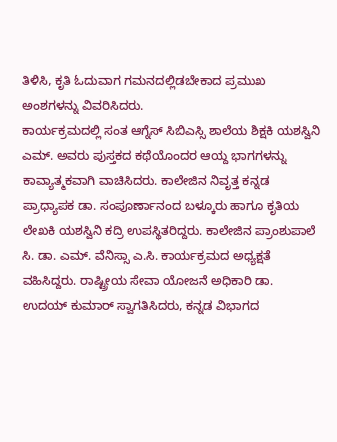ತಿಳಿಸಿ, ಕೃತಿ ಓದುವಾಗ ಗಮನದಲ್ಲಿಡಬೇಕಾದ ಪ್ರಮುಖ ಅಂಶಗಳನ್ನು ವಿವರಿಸಿದರು.
ಕಾರ್ಯಕ್ರಮದಲ್ಲಿ ಸಂತ ಆಗ್ನೆಸ್ ಸಿಬಿಎಸ್ಸಿ ಶಾಲೆಯ ಶಿಕ್ಷಕಿ ಯಶಸ್ವಿನಿ ಎಮ್. ಅವರು ಪುಸ್ತಕದ ಕಥೆಯೊಂದರ ಆಯ್ದ ಭಾಗಗಳನ್ನು ಕಾವ್ಯಾತ್ಮಕವಾಗಿ ವಾಚಿಸಿದರು. ಕಾಲೇಜಿನ ನಿವೃತ್ತ ಕನ್ನಡ ಪ್ರಾಧ್ಯಾಪಕ ಡಾ. ಸಂಪೂರ್ಣಾನಂದ ಬಳ್ಕೂರು ಹಾಗೂ ಕೃತಿಯ ಲೇಖಕಿ ಯಶಸ್ವಿನಿ ಕದ್ರಿ ಉಪಸ್ಥಿತರಿದ್ದರು. ಕಾಲೇಜಿನ ಪ್ರಾಂಶುಪಾಲೆ ಸಿ. ಡಾ. ಎಮ್. ವೆನಿಸ್ಸಾ ಎ.ಸಿ. ಕಾರ್ಯಕ್ರಮದ ಅಧ್ಯಕ್ಷತೆ ವಹಿಸಿದ್ದರು. ರಾಷ್ಟ್ರೀಯ ಸೇವಾ ಯೋಜನೆ ಅಧಿಕಾರಿ ಡಾ. ಉದಯ್ ಕುಮಾರ್ ಸ್ವಾಗತಿಸಿದರು, ಕನ್ನಡ ವಿಭಾಗದ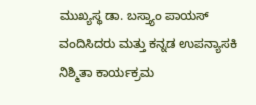ಮುಖ್ಯಸ್ಥ ಡಾ. ಬಸ್ತ್ಯಾಂ ಪಾಯಸ್ ವಂದಿಸಿದರು ಮತ್ತು ಕನ್ನಡ ಉಪನ್ಯಾಸಕಿ ನಿಶ್ಮಿತಾ ಕಾರ್ಯಕ್ರಮ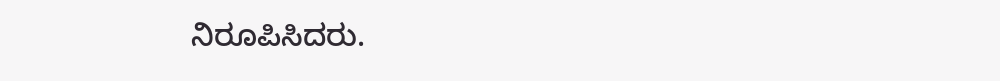ನಿರೂಪಿಸಿದರು.